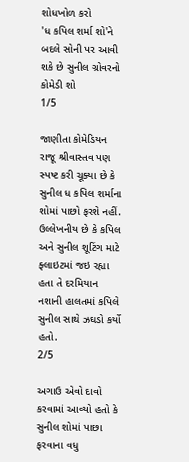શોધખોળ કરો
'ધ કપિલ શર્મા શો'ને બદલે સોની પર આવી શકે છે સુનીલ ગ્રોવરનો કોમેડી શો
1/5

જાણીતા કોમેડિયન રાજૂ શ્રીવાસ્તવ પણ સ્પષ્ટ કરી ચૂક્યા છે કે સુનીલ ધ કપિલ શર્માના શોમાં પાછો ફરશે નહીં. ઉલ્લેખનીય છે કે કપિલ અને સુનીલ શૂટિંગ માટે ફ્લાઇટમાં જઇ રહ્યા હતા તે દરમિયાન નશાની હાલતમાં કપિલે સુનીલ સાથે ઝઘડો કર્યો હતો.
2/5

અગાઉ એવો દાવો કરવામાં આવ્યો હતો કે સુનીલ શોમાં પાછા ફરવાના વધુ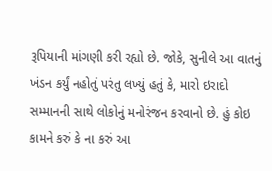રૂપિયાની માંગણી કરી રહ્યો છે. જોકે, સુનીલે આ વાતનું ખંડન કર્યું નહોતું પરંતુ લખ્યું હતું કે, મારો ઇરાદો સમ્માનની સાથે લોકોનું મનોરંજન કરવાનો છે. હું કોઇ કામને કરું કે ના કરું આ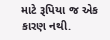માટે રૂપિયા જ એક કારણ નથી.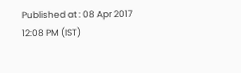Published at : 08 Apr 2017 12:08 PM (IST)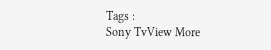Tags :
Sony TvView More